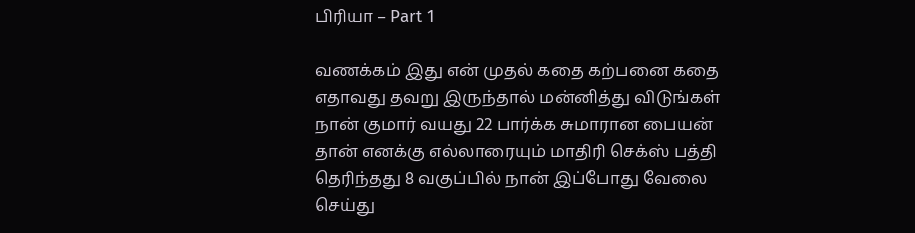பிரியா – Part 1

வணக்கம் இது என் முதல் கதை கற்பனை கதை எதாவது தவறு இருந்தால் மன்னித்து விடுங்கள் நான் குமார் வயது 22 பார்க்க சுமாரான பையன் தான் எனக்கு எல்லாரையும் மாதிரி செக்ஸ் பத்தி தெரிந்தது 8 வகுப்பில் நான் இப்போது வேலை செய்து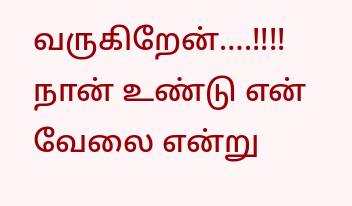வருகிறேன்….!!!! நான் உண்டு என் வேலை என்று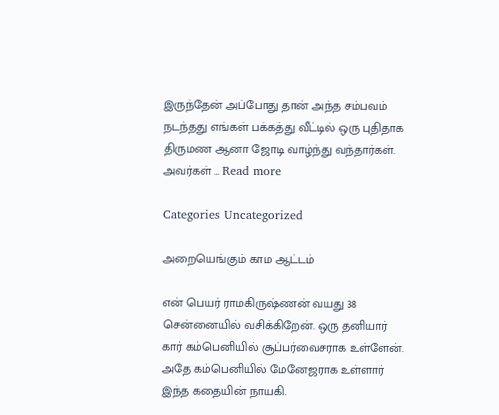இருந்தேன் அப்போது தான் அந்த சம்பவம் நடந்தது எங்கள் பக்கத்து வீட்டில் ஒரு புதிதாக திருமண ஆனா ஜோடி வாழ்ந்து வந்தார்கள். அவர்கள் … Read more

Categories Uncategorized

அறையெங்கும் காம ஆட்டம்

என் பெயர் ராமகிருஷ்ணன் வயது 38 சென்னையில் வசிக்கிறேன். ஒரு தனியார் கார் கம்பெனியில் சூப்பர்வைசராக உள்ளேன். அதே கம்பெனியில் மேனேஜராக உள்ளார் இந்த கதையின் நாயகி.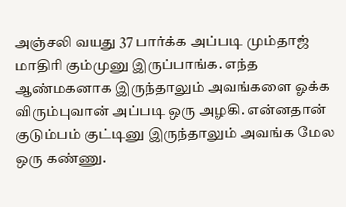அஞ்சலி வயது 37 பார்க்க அப்படி மும்தாஜ் மாதிரி கும்முனு இருப்பாங்க. எந்த ஆண்மகனாக இருந்தாலும் அவங்களை ஓக்க விரும்புவான் அப்படி ஒரு அழகி. என்னதான் குடும்பம் குட்டினு இருந்தாலும் அவங்க மேல ஒரு கண்ணு.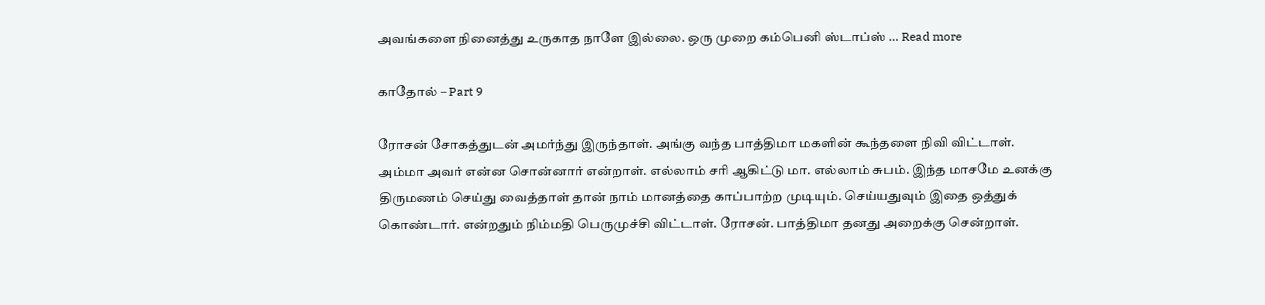அவங்களை நினைத்து உருகாத நாளே இல்லை. ஒரு முறை கம்பெனி ஸ்டாப்ஸ் … Read more

காதோல் – Part 9

ரோசன் சோகத்துடன் அமர்ந்து இருந்தாள். அங்கு வந்த பாத்திமா மகளின் கூந்தளை நிவி விட்டாள். அம்மா அவர் என்ன சொன்னார் என்றாள். எல்லாம் சரி ஆகிட்டு மா. எல்லாம் சுபம். இந்த மாசமே உனக்கு திருமணம் செய்து வைத்தாள் தான் நாம் மானத்தை காப்பாற்ற முடியும். செய்யதுவும் இதை ஒத்துக் கொண்டார். என்றதும் நிம்மதி பெருமுச்சி விட்டாள். ரோசன். பாத்திமா தனது அறைக்கு சென்றாள்.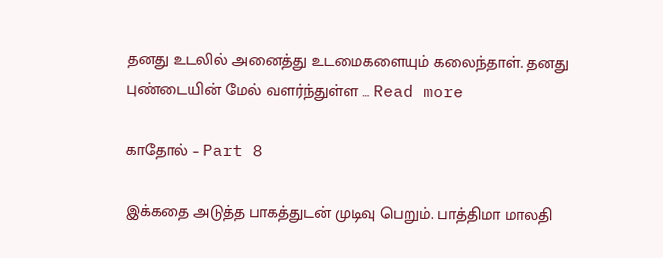தனது உடலில் அனைத்து உடமைகளையும் கலைந்தாள். தனது புண்டையின் மேல் வளர்ந்துள்ள … Read more

காதோல் – Part 8

இக்கதை அடுத்த பாகத்துடன் முடிவு பெறும். பாத்திமா மாலதி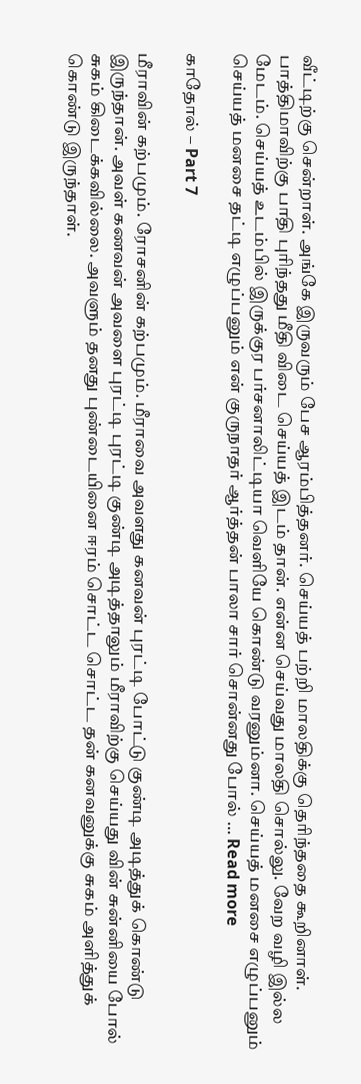வீட்டிற்கு சென்றாள். அங்கே இருவரும் பேச ஆரம்பித்தனர். செய்யத் பற்றி மாலதிக்கு தெரிந்ததை கூறினாள். பாத்திமாவிற்கு பாதி புரிந்தது மீதி விடை செய்யத் இடம் தான். என்ன செய்வது மாலதி சொல்லு. வேற வழி இல்ல மேடம். செய்யத் உடம்பில் இருக்குர பர்சனாலிட்டியா வெளியே கொண்டு வரனும்னா. செய்யத் மனசை எழுப்பனும் செய்யத் மனசை தட்டி எழுப்பனும் என் குருநாதர் ஆர்த்தன் பாலா சார் சொன்னது போல் … Read more

காதோல் – Part 7

மீராவின் கற்பமும். ரோசனின் கற்பமும். மீராவை அவளது கனவன் புரட்டி போட்டு குண்டி அடித்துக் கொண்டு இருந்தான். அவள் கணவன் அவளை புரட்டி புரட்டி குண்டி அடித்தாலும் மீராவிற்கு செய்யது வின் சுன்னியை போல் சுகம் கிடைக்கவில்லை. அவளும் தனது புண்டையினை ஈரம் சொட்ட சொட்ட தன் கனவனுக்கு சுகம் அளித்துக் கொண்டு இருந்தாள்.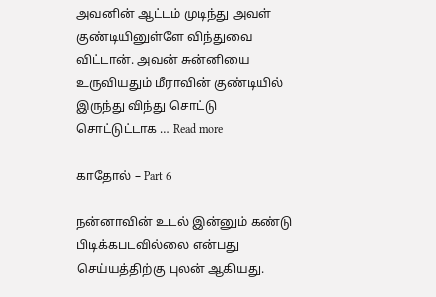அவனின் ஆட்டம் முடிந்து அவள் குண்டியினுள்ளே விந்துவை விட்டான். அவன் சுன்னியை உருவியதும் மீராவின் குண்டியில் இருந்து விந்து சொட்டு சொட்டுட்டாக … Read more

காதோல் – Part 6

நன்னாவின் உடல் இன்னும் கண்டு பிடிக்கபடவில்லை என்பது செய்யத்திற்கு புலன் ஆகியது.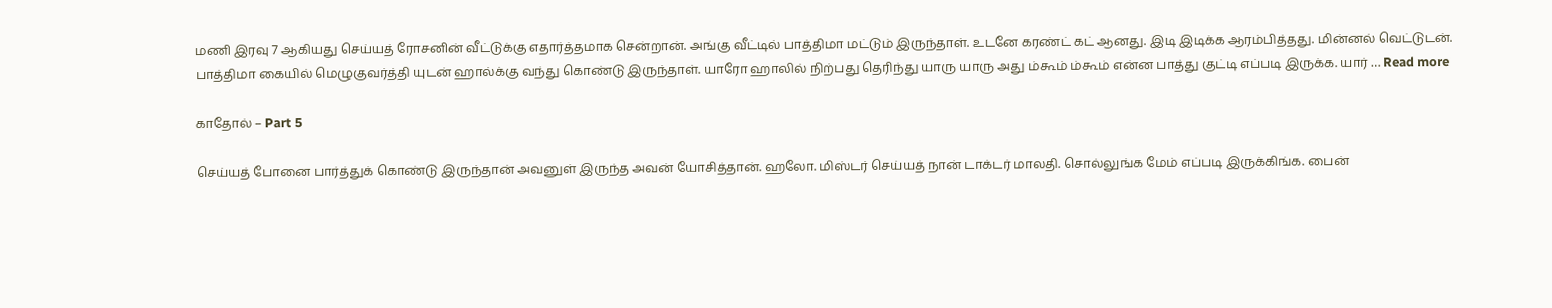மணி இரவு 7 ஆகியது செய்யத் ரோசனின் வீட்டுக்கு எதார்த்தமாக சென்றான். அங்கு வீட்டில் பாத்திமா மட்டும் இருந்தாள். உடனே கரண்ட் கட் ஆனது. இடி இடிக்க ஆரம்பித்தது. மின்னல் வெட்டுடன். பாத்திமா கையில் மெழுகுவர்த்தி யுடன் ஹால்க்கு வந்து கொண்டு இருந்தாள். யாரோ ஹாலில் நிற்பது தெரிந்து யாரு யாரு அது ம்கூம் ம்கூம் என்ன பாத்து குட்டி எப்படி இருக்க. யார் … Read more

காதோல் – Part 5

செய்யத் போனை பார்த்துக் கொண்டு இருந்தான் அவனுள் இருந்த அவன் யோசித்தான். ஹலோ. மிஸ்டர் செய்யத் நான் டாக்டர் மாலதி. சொல்லுங்க மேம் எப்படி இருக்கிங்க. பைன்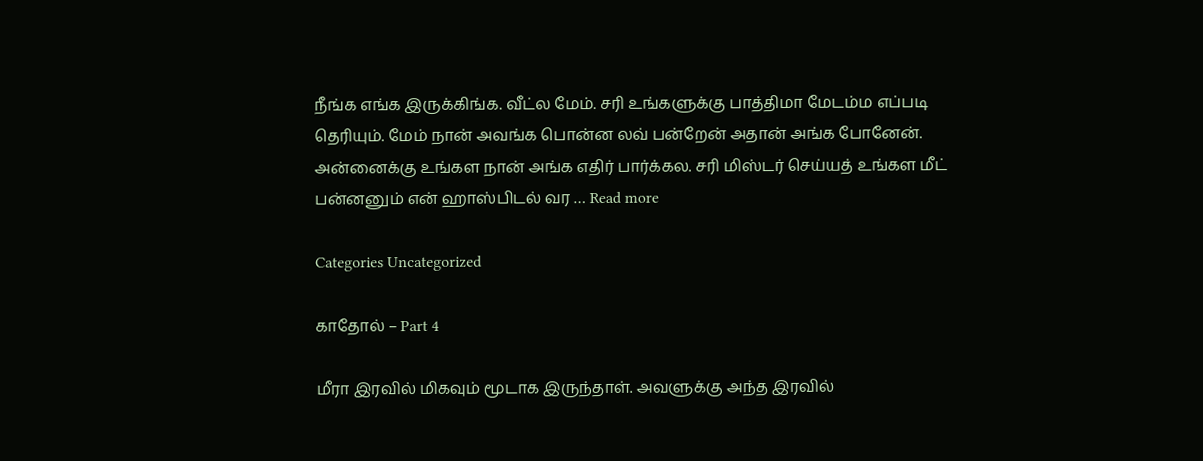நீங்க எங்க இருக்கிங்க. வீட்ல மேம். சரி உங்களுக்கு பாத்திமா மேடம்ம எப்படி தெரியும். மேம் நான் அவங்க பொன்ன லவ் பன்றேன் அதான் அங்க போனேன். அன்னைக்கு உங்கள நான் அங்க எதிர் பார்க்கல. சரி மிஸ்டர் செய்யத் உங்கள மீட் பன்னனும் என் ஹாஸ்பிடல் வர … Read more

Categories Uncategorized

காதோல் – Part 4

மீரா இரவில் மிகவும் மூடாக இருந்தாள். அவளுக்கு அந்த இரவில்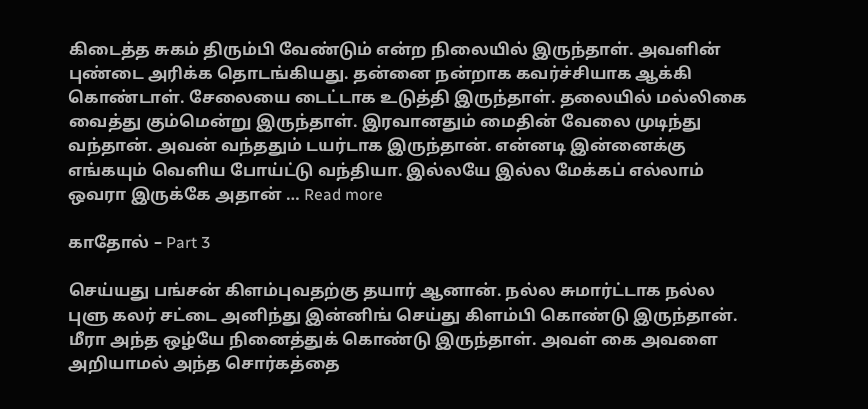கிடைத்த சுகம் திரும்பி வேண்டும் என்ற நிலையில் இருந்தாள். அவளின் புண்டை அரிக்க தொடங்கியது. தன்னை நன்றாக கவர்ச்சியாக ஆக்கி கொண்டாள். சேலையை டைட்டாக உடுத்தி இருந்தாள். தலையில் மல்லிகை வைத்து கும்மென்று இருந்தாள். இரவானதும் மைதின் வேலை முடிந்து வந்தான். அவன் வந்ததும் டயர்டாக இருந்தான். என்னடி இன்னைக்கு எங்கயும் வெளிய போய்ட்டு வந்தியா. இல்லயே இல்ல மேக்கப் எல்லாம் ஒவரா இருக்கே அதான் … Read more

காதோல் – Part 3

செய்யது பங்சன் கிளம்புவதற்கு தயார் ஆனான். நல்ல சுமார்ட்டாக நல்ல புளு கலர் சட்டை அனிந்து இன்னிங் செய்து கிளம்பி கொண்டு இருந்தான். மீரா அந்த ஒழ்யே நினைத்துக் கொண்டு இருந்தாள். அவள் கை அவளை அறியாமல் அந்த சொர்கத்தை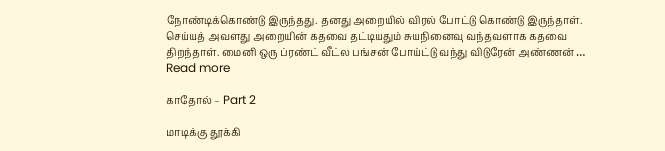நோண்டிக்கொண்டு இருந்தது. தனது அறையில் விரல் போட்டு கொண்டு இருந்தாள். செய்யத் அவளது அறையின் கதவை தட்டியதும் சுயநினைவு வந்தவளாக கதவை திறந்தாள். மைனி ஒரு ப்ரண்ட் வீட்ல பங்சன் போய்ட்டு வந்து விடுரேன் அண்ணன் … Read more

காதோல் – Part 2

மாடிக்கு தூக்கி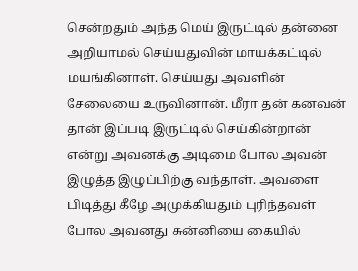சென்றதும் அந்த மெய் இருட்டில் தன்னை அறியாமல் செய்யதுவின் மாயக்கட்டில் மயங்கினாள். செய்யது அவளின் சேலையை உருவினான். மீரா தன் கனவன் தான் இப்படி இருட்டில் செய்கின்றான் என்று அவனக்கு அடிமை போல அவன் இழுத்த இழுப்பிற்கு வந்தாள். அவளை பிடித்து கீழே அமுக்கியதும் புரிந்தவள் போல அவனது சுன்னியை கையில்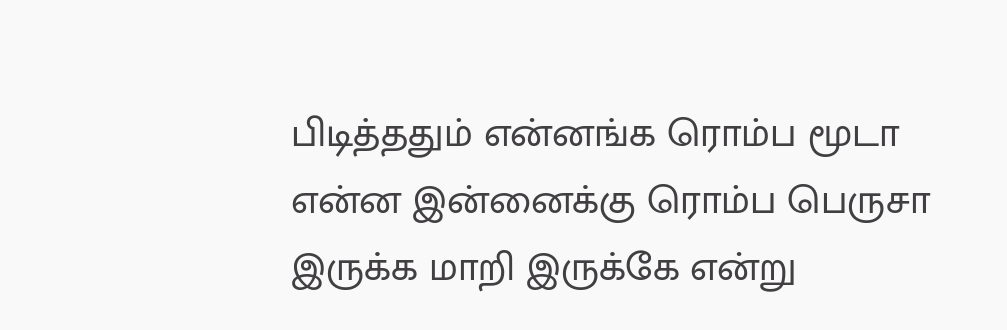பிடித்ததும் என்னங்க ரொம்ப மூடா என்ன இன்னைக்கு ரொம்ப பெருசா இருக்க மாறி இருக்கே என்று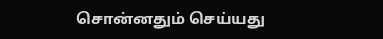சொன்னதும் செய்யது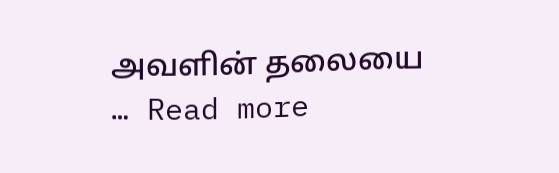அவளின் தலையை … Read more